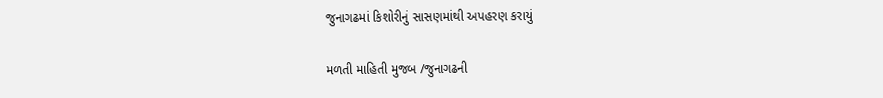જુનાગઢમાં કિશોરીનું સાસણમાંથી અપહરણ કરાયું

મળતી માહિતી મુજબ /જુનાગઢની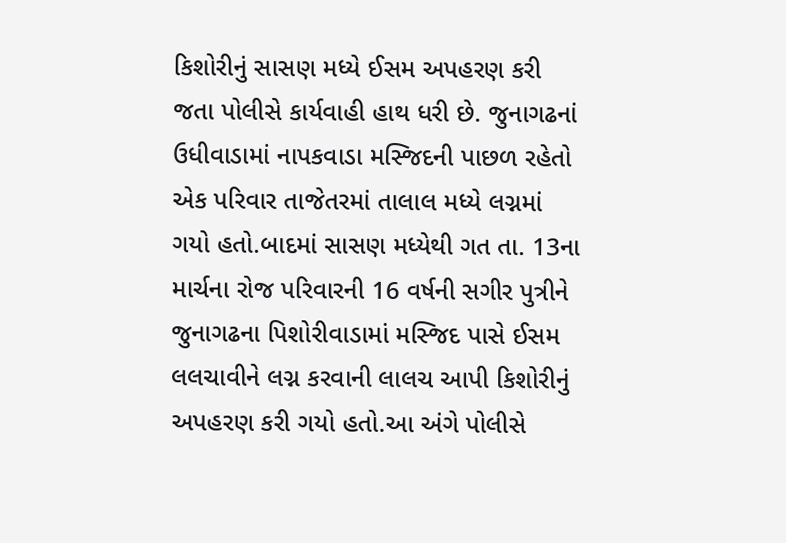કિશોરીનું સાસણ મધ્યે ઈસમ અપહરણ કરી જતા પોલીસે કાર્યવાહી હાથ ધરી છે. જુનાગઢનાં ઉધીવાડામાં નાપકવાડા મસ્જિદની પાછળ રહેતો એક પરિવાર તાજેતરમાં તાલાલ મધ્યે લગ્નમાં ગયો હતો.બાદમાં સાસણ મધ્યેથી ગત તા. 13ના માર્ચના રોજ પરિવારની 16 વર્ષની સગીર પુત્રીને જુનાગઢના પિશોરીવાડામાં મસ્જિદ પાસે ઈસમ લલચાવીને લગ્ન કરવાની લાલચ આપી કિશોરીનું અપહરણ કરી ગયો હતો.આ અંગે પોલીસે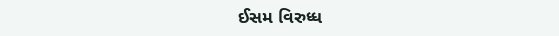ઈસમ વિરુધ્ધ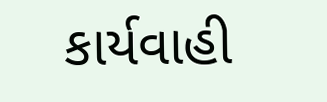કાર્યવાહી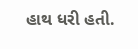હાથ ધરી હતી.